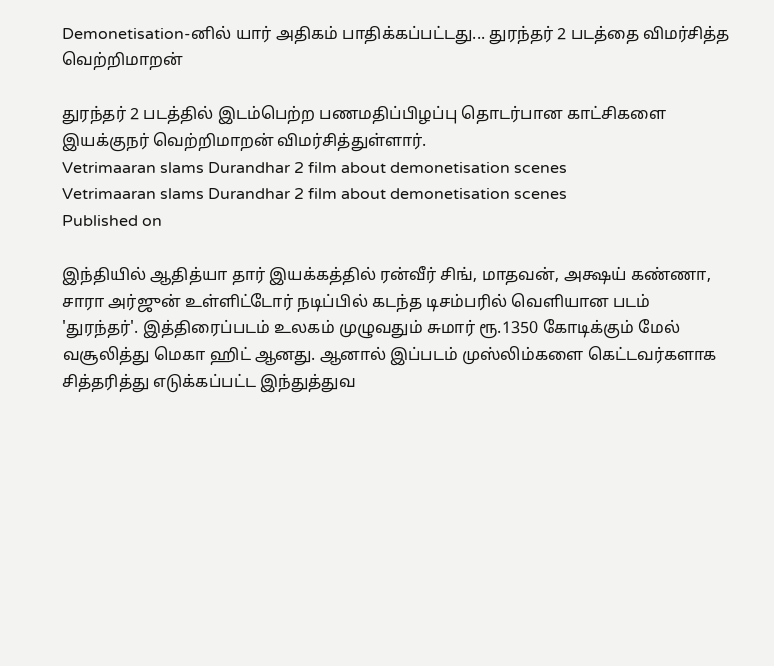Demonetisation-னில் யார் அதிகம் பாதிக்கப்பட்டது... துரந்தர் 2 படத்தை விமர்சித்த வெற்றிமாறன்

துரந்தர் 2 படத்தில் இடம்பெற்ற பணமதிப்பிழப்பு தொடர்பான காட்சிகளை இயக்குநர் வெற்றிமாறன் விமர்சித்துள்ளார்.
Vetrimaaran slams Durandhar 2 film about demonetisation scenes
Vetrimaaran slams Durandhar 2 film about demonetisation scenes
Published on

இந்தியில் ஆதித்யா தார் இயக்கத்தில் ரன்வீர் சிங், மாதவன், அக்ஷய் கண்ணா, சாரா அர்ஜுன் உள்ளிட்டோர் நடிப்பில் கடந்த டிசம்பரில் வெளியான படம் 'துரந்தர்'. இத்திரைப்படம் உலகம் முழுவதும் சுமார் ரூ.1350 கோடிக்கும் மேல் வசூலித்து மெகா ஹிட் ஆனது. ஆனால் இப்படம் முஸ்லிம்களை கெட்டவர்களாக சித்தரித்து எடுக்கப்பட்ட இந்துத்துவ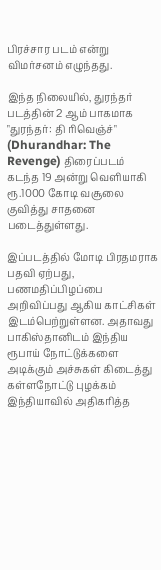பிரச்சார படம் என்று விமர்சனம் எழுந்தது.

இந்த நிலையில், துரந்தர் படத்தின் 2 ஆம் பாகமாக "துரந்தர்: தி ரிவெஞ்ச்" (Dhurandhar: The Revenge) திரைப்படம் கடந்த 19 அன்று வெளியாகி ரூ.1000 கோடி வசூலை குவித்து சாதனை படைத்துள்ளது.

இப்படத்தில் மோடி பிரதமராக பதவி ஏற்பது, பணமதிப்பிழப்பை அறிவிப்பது ஆகிய காட்சிகள் இடம்பெற்றுள்ளன. அதாவது பாகிஸ்தானிடம் இந்திய ரூபாய் நோட்டுக்களை அடிக்கும் அச்சுகள் கிடைத்து கள்ளநோட்டு புழக்கம் இந்தியாவில் அதிகரித்த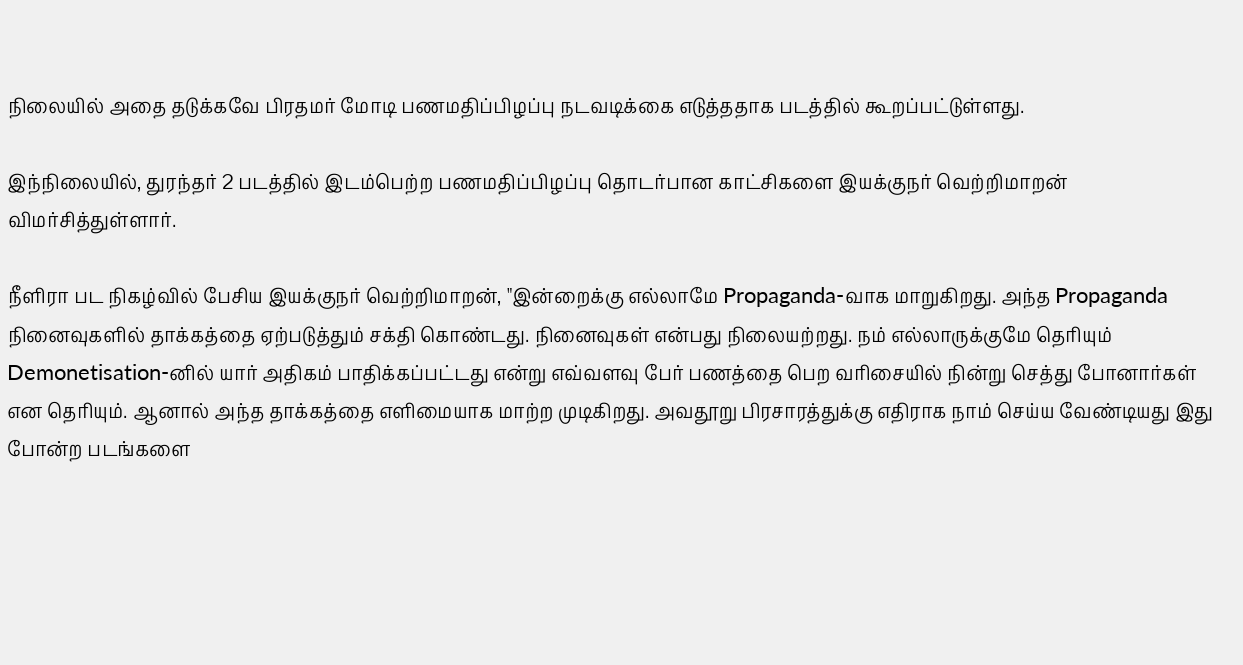நிலையில் அதை தடுக்கவே பிரதமர் மோடி பணமதிப்பிழப்பு நடவடிக்கை எடுத்ததாக படத்தில் கூறப்பட்டுள்ளது.

இந்நிலையில், துரந்தர் 2 படத்தில் இடம்பெற்ற பணமதிப்பிழப்பு தொடர்பான காட்சிகளை இயக்குநர் வெற்றிமாறன் விமர்சித்துள்ளார்.

நீளிரா பட நிகழ்வில் பேசிய இயக்குநர் வெற்றிமாறன், "இன்றைக்கு எல்லாமே Propaganda-வாக மாறுகிறது. அந்த Propaganda நினைவுகளில் தாக்கத்தை ஏற்படுத்தும் சக்தி கொண்டது. நினைவுகள் என்பது நிலையற்றது. நம் எல்லாருக்குமே தெரியும் Demonetisation-னில் யார் அதிகம் பாதிக்கப்பட்டது என்று எவ்வளவு பேர் பணத்தை பெற வரிசையில் நின்று செத்து போனார்கள் என தெரியும். ஆனால் அந்த தாக்கத்தை எளிமையாக மாற்ற முடிகிறது. அவதூறு பிரசாரத்துக்கு எதிராக நாம் செய்ய வேண்டியது இது போன்ற படங்களை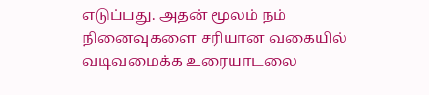எடுப்பது. அதன் மூலம் நம் நினைவுகளை சரியான வகையில் வடிவமைக்க உரையாடலை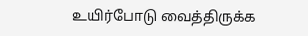உயிர்போடு வைத்திருக்க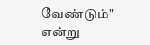வேண்டும்" என்று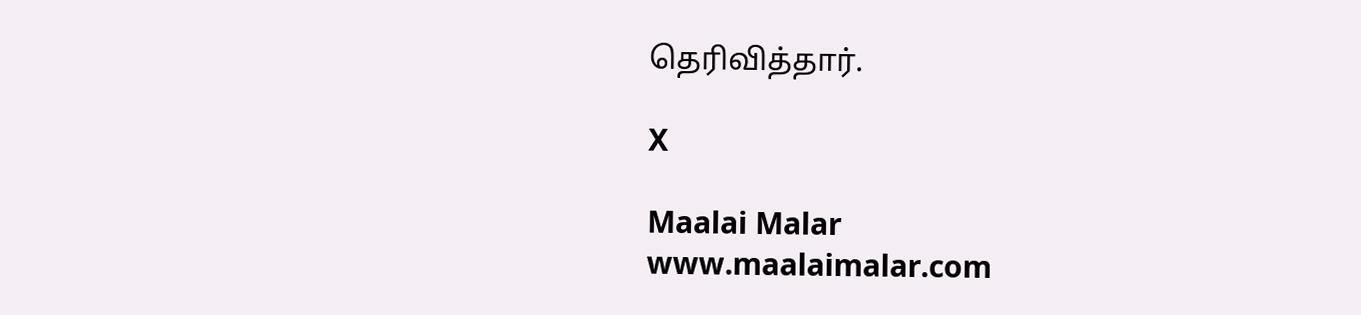தெரிவித்தார்.

X

Maalai Malar
www.maalaimalar.com